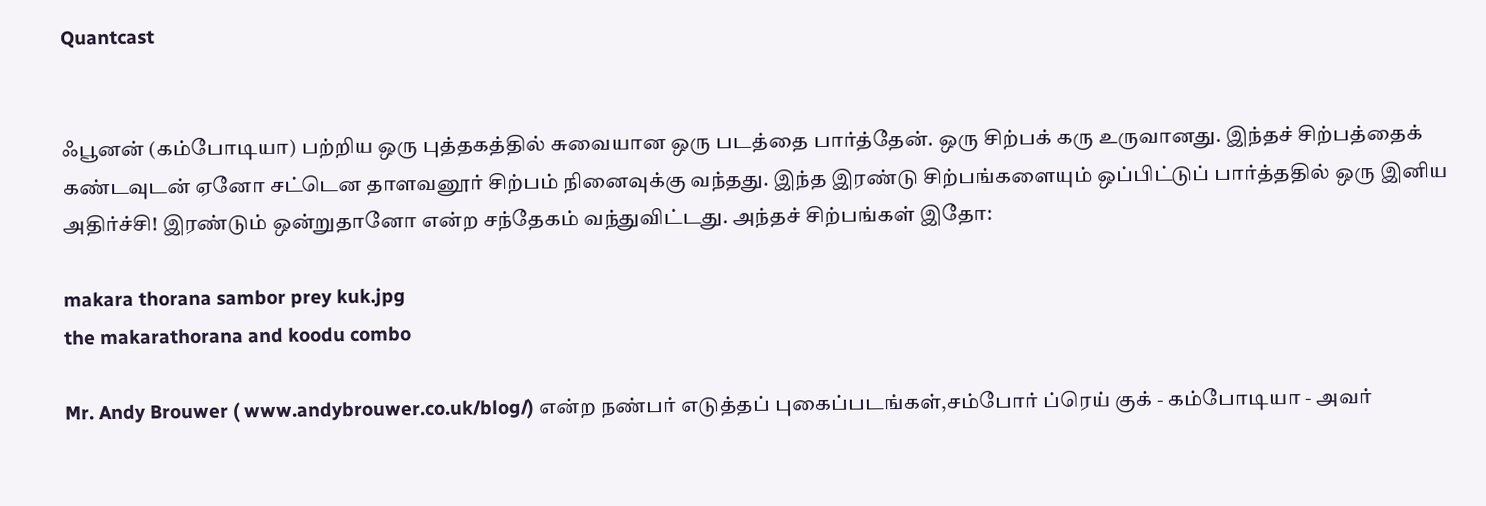Quantcast


ஃபூனன் (கம்போடியா) பற்றிய ஒரு புத்தகத்தில் சுவையான ஒரு படத்தை பார்த்தேன். ஒரு சிற்பக் கரு உருவானது. இந்தச் சிற்பத்தைக் கண்டவுடன் ஏனோ சட்டென தாளவனூர் சிற்பம் நினைவுக்கு வந்தது. இந்த இரண்டு சிற்பங்களையும் ஒப்பிட்டுப் பார்த்ததில் ஒரு இனிய அதிர்ச்சி! இரண்டும் ஒன்றுதானோ என்ற சந்தேகம் வந்துவிட்டது. அந்தச் சிற்பங்கள் இதோ:

makara thorana sambor prey kuk.jpg
the makarathorana and koodu combo

Mr. Andy Brouwer ( www.andybrouwer.co.uk/blog/) என்ற நண்பர் எடுத்தப் புகைப்படங்கள்,சம்போர் ப்ரெய் குக் - கம்போடியா - அவர்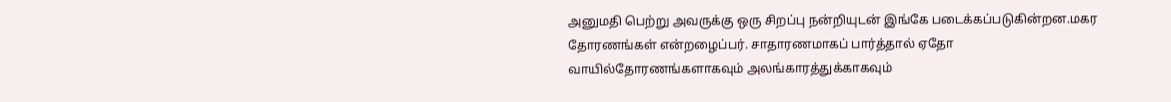அனுமதி பெற்று அவருக்கு ஒரு சிறப்பு நன்றியுடன் இங்கே படைக்கப்படுகின்றன.மகர தோரணங்கள் என்றழைப்பர். சாதாரணமாகப் பார்த்தால் ஏதோ வாயில்தோரணங்களாகவும் அலங்காரத்துக்காகவும்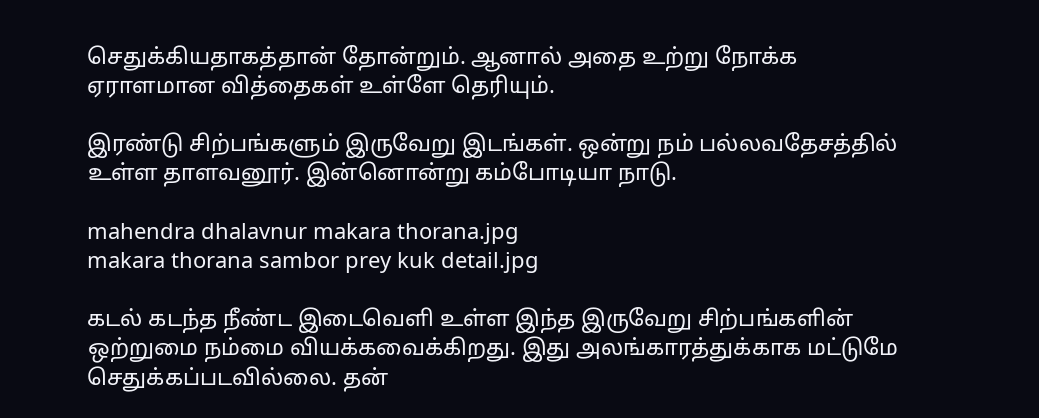செதுக்கியதாகத்தான் தோன்றும். ஆனால் அதை உற்று நோக்க ஏராளமான வித்தைகள் உள்ளே தெரியும்.

இரண்டு சிற்பங்களும் இருவேறு இடங்கள். ஒன்று நம் பல்லவதேசத்தில் உள்ள தாளவனூர். இன்னொன்று கம்போடியா நாடு.

mahendra dhalavnur makara thorana.jpg
makara thorana sambor prey kuk detail.jpg

கடல் கடந்த நீண்ட இடைவெளி உள்ள இந்த இருவேறு சிற்பங்களின் ஒற்றுமை நம்மை வியக்கவைக்கிறது. இது அலங்காரத்துக்காக மட்டுமே செதுக்கப்படவில்லை. தன்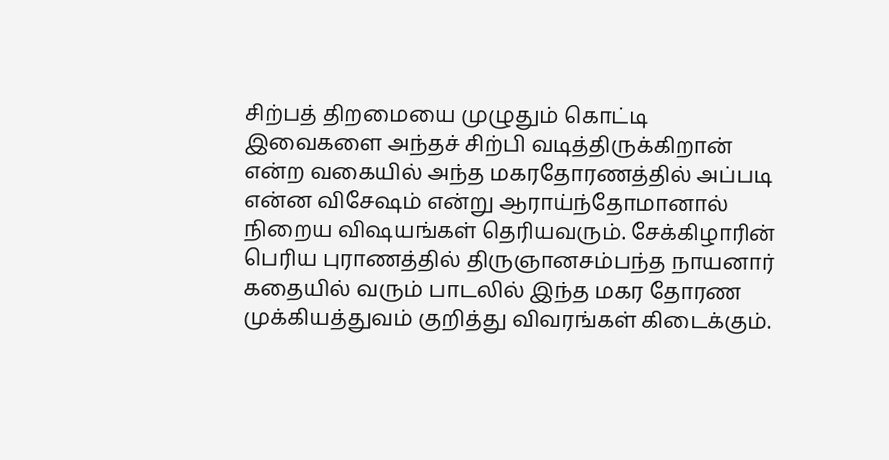சிற்பத் திறமையை முழுதும் கொட்டி இவைகளை அந்தச் சிற்பி வடித்திருக்கிறான் என்ற வகையில் அந்த மகரதோரணத்தில் அப்படி என்ன விசேஷம் என்று ஆராய்ந்தோமானால் நிறைய விஷயங்கள் தெரியவரும். சேக்கிழாரின் பெரிய புராணத்தில் திருஞானசம்பந்த நாயனார் கதையில் வரும் பாடலில் இந்த மகர தோரண முக்கியத்துவம் குறித்து விவரங்கள் கிடைக்கும்.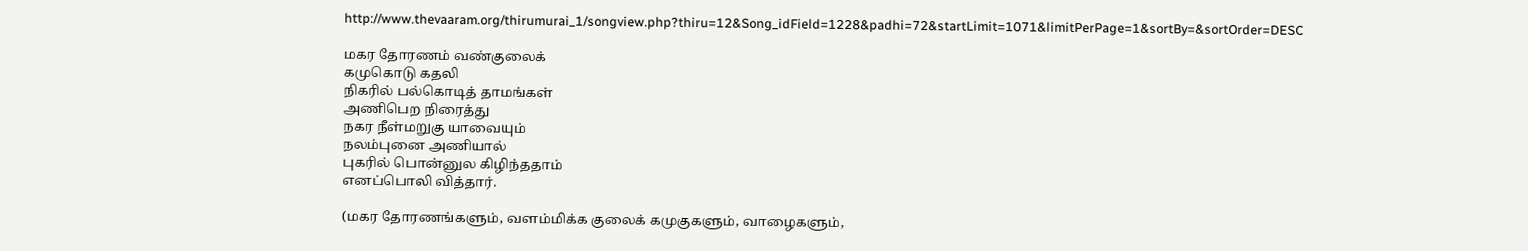http://www.thevaaram.org/thirumurai_1/songview.php?thiru=12&Song_idField=1228&padhi=72&startLimit=1071&limitPerPage=1&sortBy=&sortOrder=DESC

மகர தோரணம் வண்குலைக்
கமுகொடு கதலி
நிகரில் பல்கொடித் தாமங்கள்
அணிபெற நிரைத்து
நகர நீள்மறுகு யாவையும்
நலம்புனை அணியால்
புகரில் பொன்னுல கிழிந்ததாம்
எனப்பொலி வித்தார்.

(மகர தோரணங்களும், வளம்மிக்க குலைக் கமுகுகளும், வாழைகளும்,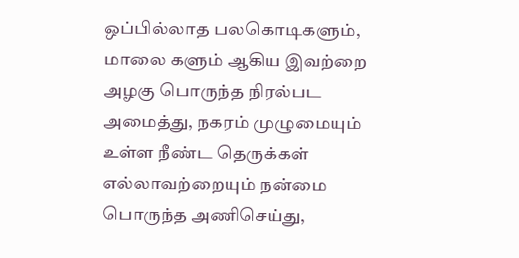ஒப்பில்லாத பலகொடிகளும், மாலை களும் ஆகிய இவற்றை அழகு பொருந்த நிரல்பட அமைத்து, நகரம் முழுமையும் உள்ள நீண்ட தெருக்கள் எல்லாவற்றையும் நன்மை பொருந்த அணிசெய்து,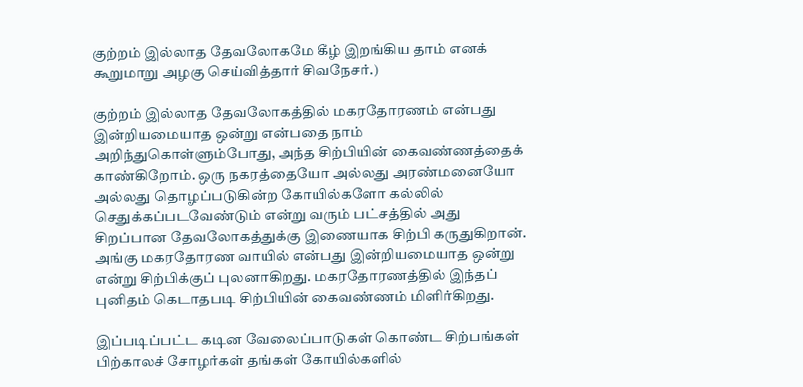குற்றம் இல்லாத தேவலோகமே கீழ் இறங்கிய தாம் எனக் கூறுமாறு அழகு செய்வித்தார் சிவநேசர்.)

குற்றம் இல்லாத தேவலோகத்தில் மகரதோரணம் என்பது இன்றியமையாத ஒன்று என்பதை நாம் அறிந்துகொள்ளும்போது, அந்த சிற்பியின் கைவண்ணத்தைக் காண்கிறோம். ஒரு நகரத்தையோ அல்லது அரண்மனையோ அல்லது தொழப்படுகின்ற கோயில்களோ கல்லில் செதுக்கப்படவேண்டும் என்று வரும் பட்சத்தில் அது சிறப்பான தேவலோகத்துக்கு இணையாக சிற்பி கருதுகிறான். அங்கு மகரதோரண வாயில் என்பது இன்றியமையாத ஒன்று என்று சிற்பிக்குப் புலனாகிறது. மகரதோரணத்தில் இந்தப் புனிதம் கெடாதபடி சிற்பியின் கைவண்ணம் மிளிர்கிறது.

இப்படிப்பட்ட கடின வேலைப்பாடுகள் கொண்ட சிற்பங்கள் பிற்காலச் சோழர்கள் தங்கள் கோயில்களில்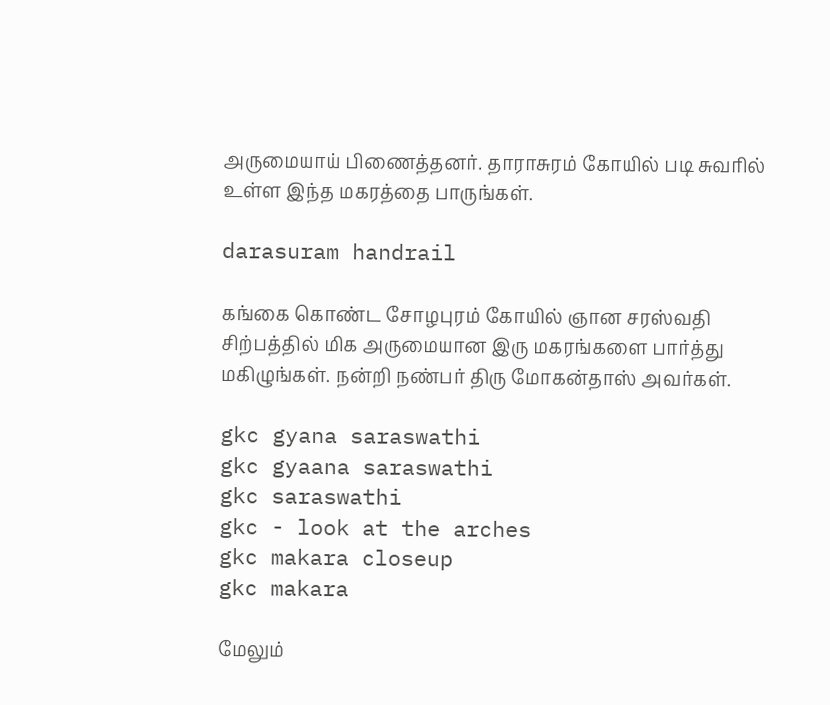அருமையாய் பிணைத்தனர். தாராசுரம் கோயில் படி சுவரில் உள்ள இந்த மகரத்தை பாருங்கள்.

darasuram handrail

கங்கை கொண்ட சோழபுரம் கோயில் ஞான சரஸ்வதி சிற்பத்தில் மிக அருமையான இரு மகரங்களை பார்த்து மகிழுங்கள். நன்றி நண்பர் திரு மோகன்தாஸ் அவர்கள்.

gkc gyana saraswathi
gkc gyaana saraswathi
gkc saraswathi
gkc - look at the arches
gkc makara closeup
gkc makara

மேலும்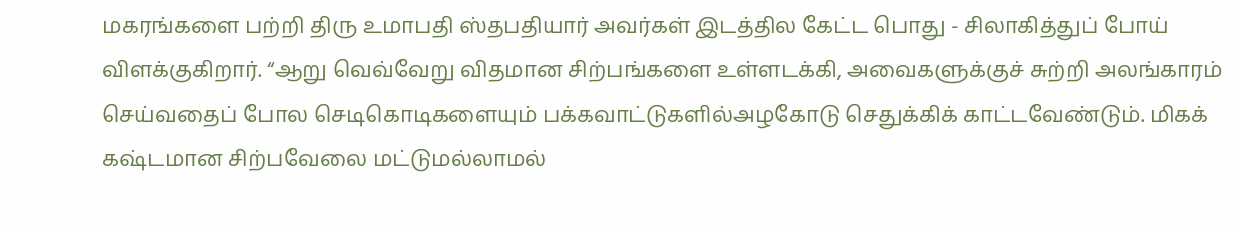மகரங்களை பற்றி திரு உமாபதி ஸ்தபதியார் அவர்கள் இடத்தில கேட்ட பொது - சிலாகித்துப் போய் விளக்குகிறார். “ஆறு வெவ்வேறு விதமான சிற்பங்களை உள்ளடக்கி, அவைகளுக்குச் சுற்றி அலங்காரம் செய்வதைப் போல செடிகொடிகளையும் பக்கவாட்டுகளில்அழகோடு செதுக்கிக் காட்டவேண்டும். மிகக் கஷ்டமான சிற்பவேலை மட்டுமல்லாமல்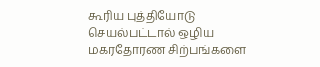கூரிய புத்தியோடு செயல்பட்டால் ஒழிய மகரதோரண சிற்பங்களை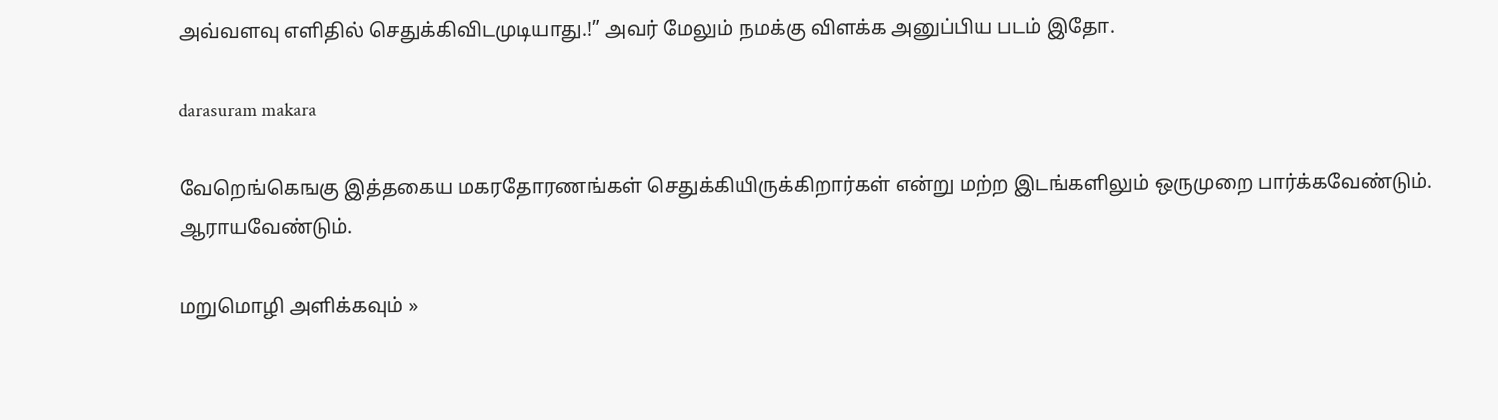அவ்வளவு எளிதில் செதுக்கிவிடமுடியாது.!” அவர் மேலும் நமக்கு விளக்க அனுப்பிய படம் இதோ.

darasuram makara

வேறெங்கெஙகு இத்தகைய மகரதோரணங்கள் செதுக்கியிருக்கிறார்கள் என்று மற்ற இடங்களிலும் ஒருமுறை பார்க்கவேண்டும். ஆராயவேண்டும்.

மறுமொழி அளிக்கவும் »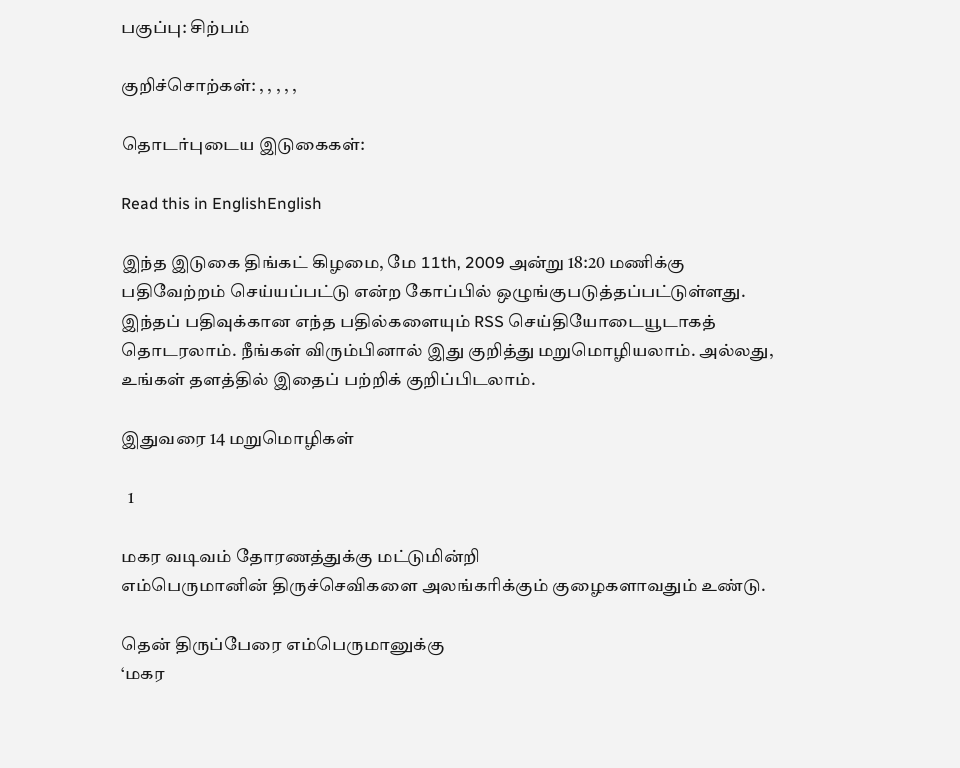பகுப்பு: சிற்பம்

குறிச்சொற்கள்: , , , , ,

தொடர்புடைய இடுகைகள்:

Read this in EnglishEnglish

இந்த இடுகை திங்கட் கிழமை, மே 11th, 2009 அன்று 18:20 மணிக்கு பதிவேற்றம் செய்யப்பட்டு என்ற கோப்பில் ஒழுங்குபடுத்தப்பட்டுள்ளது. இந்தப் பதிவுக்கான எந்த பதில்களையும் RSS செய்தியோடையூடாகத் தொடரலாம். நீங்கள் விரும்பினால் இது குறித்து மறுமொழியலாம். அல்லது, உங்கள் தளத்தில் இதைப் பற்றிக் குறிப்பிடலாம்.

இதுவரை 14 மறுமொழிகள்

  1

மகர வடிவம் தோரணத்துக்கு மட்டுமின்றி
எம்பெருமானின் திருச்செவிகளை அலங்கரிக்கும் குழைகளாவதும் உண்டு.

தென் திருப்பேரை எம்பெருமானுக்கு
‘மகர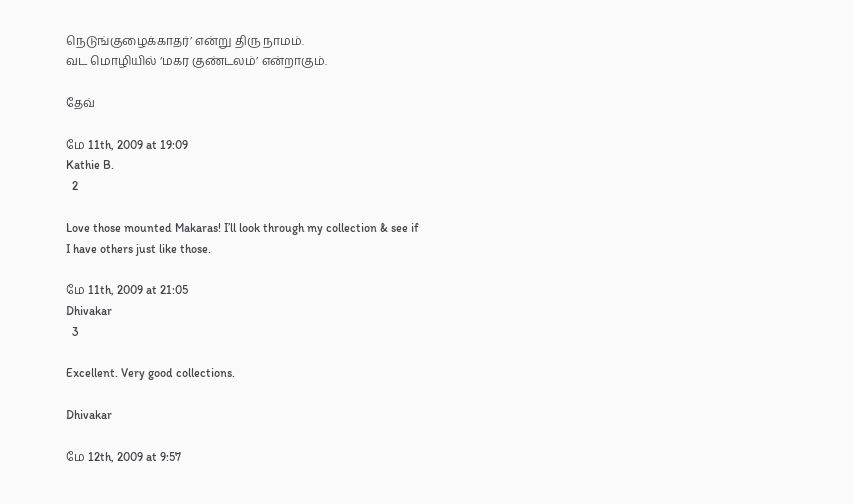நெடுங்குழைக்காதர்’ என்று திரு நாமம்.
வட மொழியில் ‘மகர குண்டலம்’ என்றாகும்.

தேவ்

மே 11th, 2009 at 19:09
Kathie B.
  2

Love those mounted Makaras! I’ll look through my collection & see if I have others just like those.

மே 11th, 2009 at 21:05
Dhivakar
  3

Excellent. Very good collections.

Dhivakar

மே 12th, 2009 at 9:57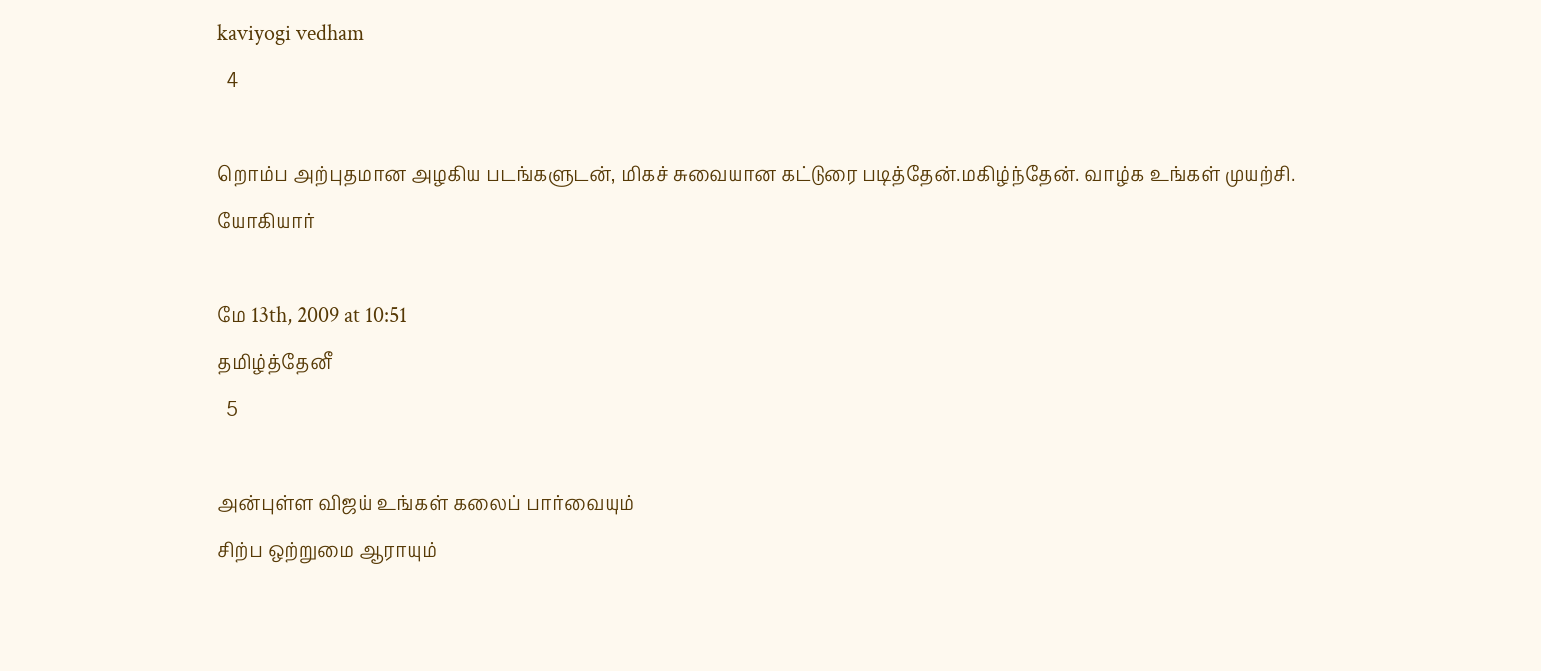kaviyogi vedham
  4

றொம்ப அற்புதமான அழகிய படங்களுடன், மிகச் சுவையான கட்டுரை படித்தேன்.மகிழ்ந்தேன். வாழ்க உங்கள் முயற்சி.
யோகியார்

மே 13th, 2009 at 10:51
தமிழ்த்தேனீ
  5

அன்புள்ள விஜய் உங்கள் கலைப் பார்வையும்
சிற்ப ஒற்றுமை ஆராயும்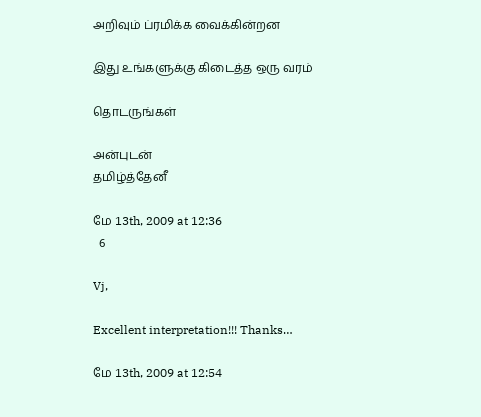அறிவும் ப்ரமிக்க வைக்கின்றன

இது உங்களுக்கு கிடைத்த ஒரு வரம்

தொடருங்கள்

அன்புடன்
தமிழ்த்தேனீ

மே 13th, 2009 at 12:36
  6

Vj,

Excellent interpretation!!! Thanks…

மே 13th, 2009 at 12:54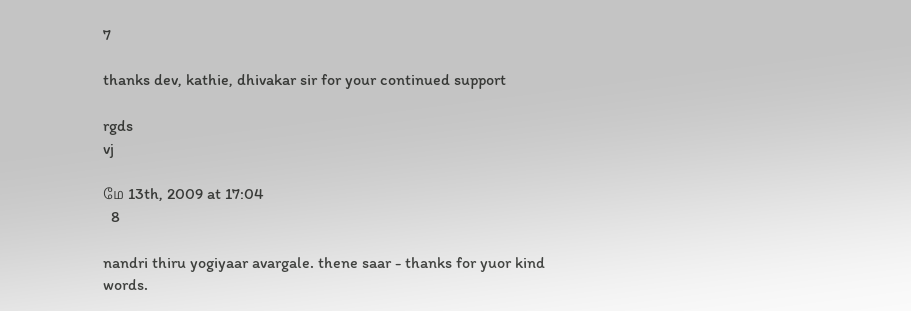7

thanks dev, kathie, dhivakar sir for your continued support

rgds
vj

மே 13th, 2009 at 17:04
  8

nandri thiru yogiyaar avargale. thene saar - thanks for yuor kind words.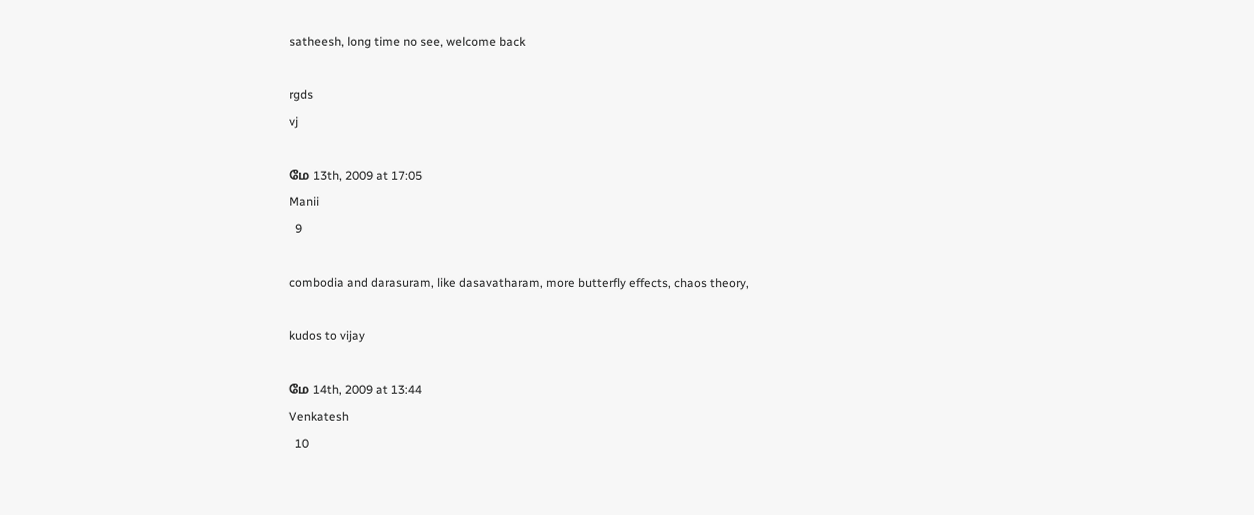satheesh, long time no see, welcome back

rgds
vj

மே 13th, 2009 at 17:05
Manii
  9

combodia and darasuram, like dasavatharam, more butterfly effects, chaos theory,

kudos to vijay

மே 14th, 2009 at 13:44
Venkatesh
  10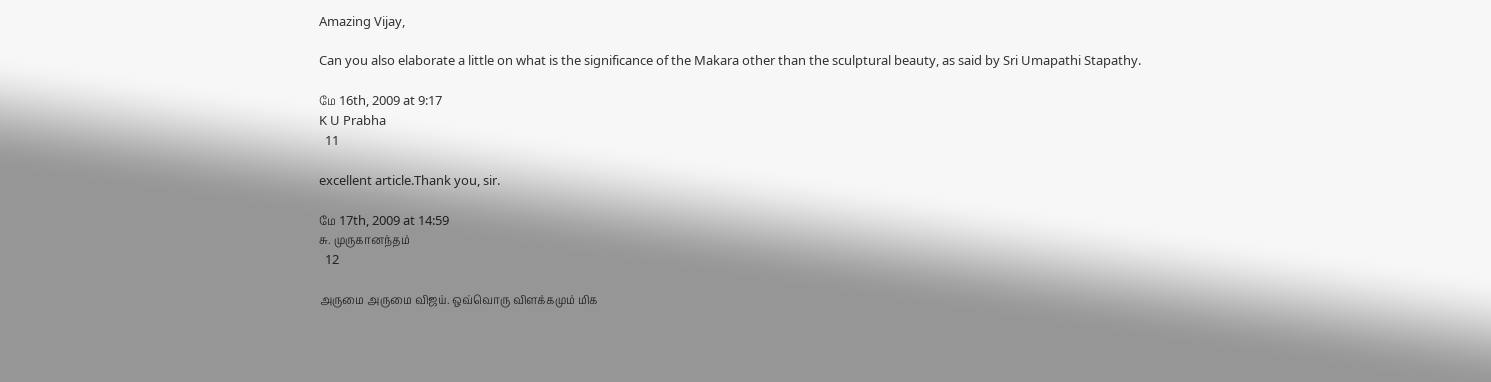Amazing Vijay,

Can you also elaborate a little on what is the significance of the Makara other than the sculptural beauty, as said by Sri Umapathi Stapathy.

மே 16th, 2009 at 9:17
K U Prabha
  11

excellent article.Thank you, sir.

மே 17th, 2009 at 14:59
சு. முருகானந்தம்
  12

அருமை அருமை விஜய். ஒவ்வொரு விளக்கமும் மிக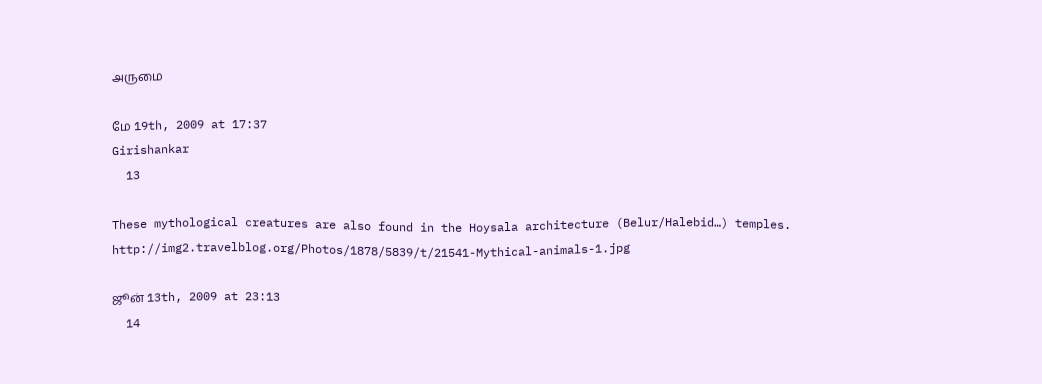அருமை

மே 19th, 2009 at 17:37
Girishankar
  13

These mythological creatures are also found in the Hoysala architecture (Belur/Halebid…) temples.
http://img2.travelblog.org/Photos/1878/5839/t/21541-Mythical-animals-1.jpg

ஜூன் 13th, 2009 at 23:13
  14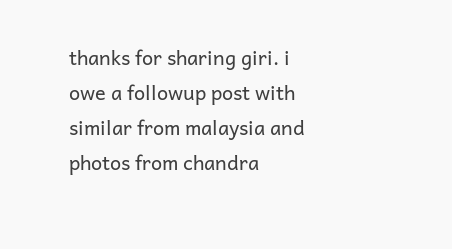thanks for sharing giri. i owe a followup post with similar from malaysia and photos from chandra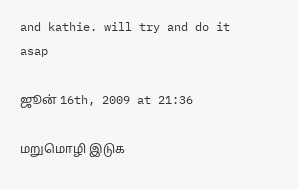and kathie. will try and do it asap

ஜூன் 16th, 2009 at 21:36

மறுமொழி இடுக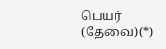பெயர் (தேவை)(*)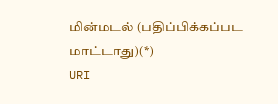மின்மடல் (பதிப்பிக்கப்பட மாட்டாது)(*)
URI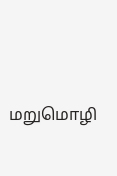மறுமொழி